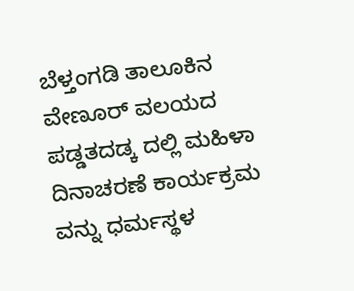ಬೆಳ್ತಂಗಡಿ ತಾಲೂಕಿನ ವೇಣೂರ್ ವಲಯದ ಪಡ್ಡತದಡ್ಕ ದಲ್ಲಿ ಮಹಿಳಾ ದಿನಾಚರಣೆ ಕಾರ್ಯಕ್ರಮ ವನ್ನು ಧರ್ಮಸ್ಥಳ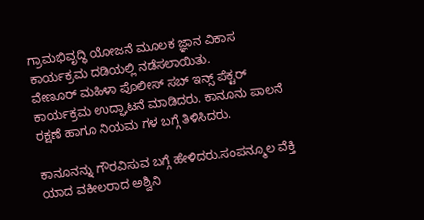ಗ್ರಾಮಭಿವೃದ್ಧಿ ಯೋಜನೆ ಮೂಲಕ ಜ್ಞಾನ ವಿಕಾಸ ಕಾರ್ಯಕ್ರಮ ದಡಿಯಲ್ಲಿ ನಡೆಸಲಾಯಿತು.
ವೇಣೂರ್ ಮಹಿಳಾ ಪೊಲೀಸ್ ಸಬ್ ಇನ್ಸ್ ಪೆಕ್ಟರ್ ಕಾರ್ಯಕ್ರಮ ಉದ್ಘಾಟನೆ ಮಾಡಿದರು. ಕಾನೂನು ಪಾಲನೆ ರಕ್ಷಣೆ ಹಾಗೂ ನಿಯಮ ಗಳ ಬಗ್ಗೆ ತಿಳಿಸಿದರು.

ಕಾನೂನನ್ನು ಗೌರವಿಸುವ ಬಗ್ಗೆ ಹೇಳಿದರು.ಸಂಪನ್ಮೂಲ ವೆಕ್ತಿ ಯಾದ ವಕೀಲರಾದ ಅಶ್ವಿನಿ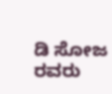ಡಿ ಸೋಜ ರವರು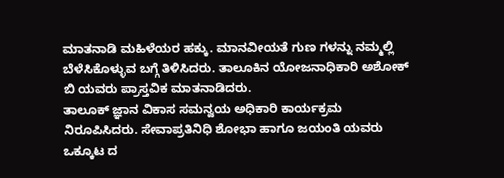ಮಾತನಾಡಿ ಮಹಿಳೆಯರ ಹಕ್ಕು. ಮಾನವೀಯತೆ ಗುಣ ಗಳನ್ನು ನಮ್ಮಲ್ಲಿ ಬೆಳೆಸಿಕೊಳ್ಳುವ ಬಗ್ಗೆ ತಿಳಿಸಿದರು. ತಾಲೂಕಿನ ಯೋಜನಾಧಿಕಾರಿ ಅಶೋಕ್ ಬಿ ಯವರು ಪ್ರಾಸ್ತವಿಕ ಮಾತನಾಡಿದರು.
ತಾಲೂಕ್ ಜ್ಞಾನ ವಿಕಾಸ ಸಮನ್ವಯ ಅಧಿಕಾರಿ ಕಾರ್ಯಕ್ರಮ ನಿರೂಪಿಸಿದರು. ಸೇವಾಪ್ರತಿನಿಧಿ ಶೋಭಾ ಹಾಗೂ ಜಯಂತಿ ಯವರು ಒಕ್ಕೂಟ ದ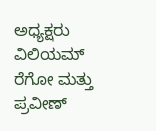ಅಧ್ಯಕ್ಷರು ವಿಲಿಯಮ್ ರೆಗೋ ಮತ್ತು ಪ್ರವೀಣ್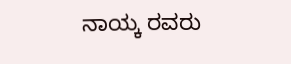ನಾಯ್ಕ ರವರು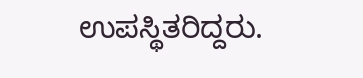ಉಪಸ್ಥಿತರಿದ್ದರು.